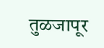तुळजापूर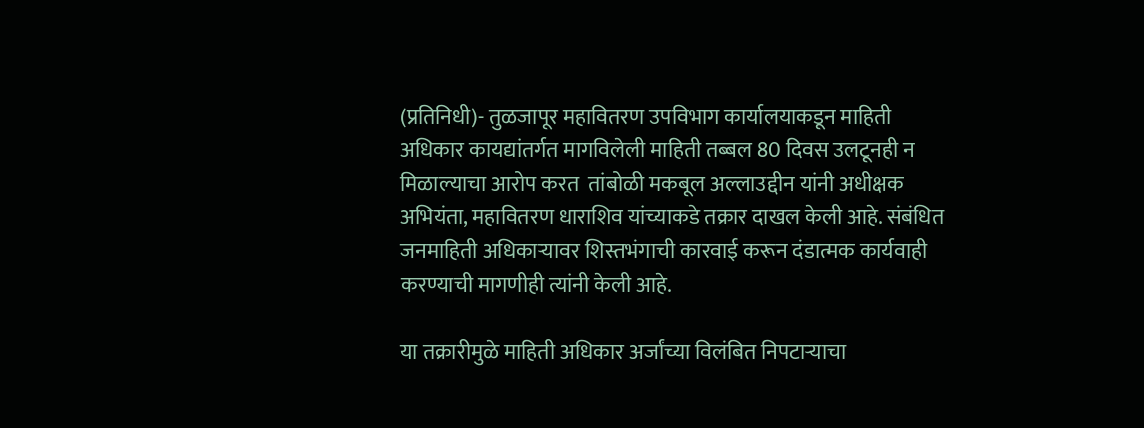(प्रतिनिधी)- तुळजापूर महावितरण उपविभाग कार्यालयाकडून माहिती अधिकार कायद्यांतर्गत मागविलेली माहिती तब्बल 80 दिवस उलटूनही न मिळाल्याचा आरोप करत  तांबोळी मकबूल अल्लाउद्दीन यांनी अधीक्षक अभियंता, महावितरण धाराशिव यांच्याकडे तक्रार दाखल केली आहे. संबंधित जनमाहिती अधिकाऱ्यावर शिस्तभंगाची कारवाई करून दंडात्मक कार्यवाही करण्याची मागणीही त्यांनी केली आहे.

या तक्रारीमुळे माहिती अधिकार अर्जांच्या विलंबित निपटाऱ्याचा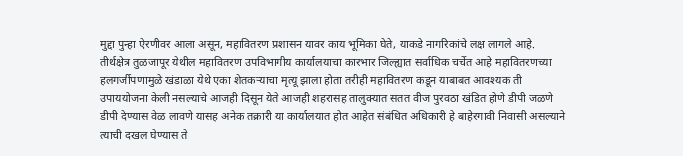मुद्दा पुन्हा ऐरणीवर आला असून, महावितरण प्रशासन यावर काय भूमिका घेते, याकडे नागरिकांचे लक्ष लागले आहे. तीर्थक्षेत्र तुळजापूर येथील महावितरण उपविभागीय कार्यालयाचा कारभार जिल्ह्यात सर्वाधिक चर्चेत आहे महावितरणच्या हलगर्जीपणामुळे खंडाळा येथे एका शेतकऱ्याचा मृत्यू झाला होता तरीही महावितरण कडून याबाबत आवश्यक ती उपाययोजना केली नसल्याचे आजही दिसून येते आजही शहरासह तालुक्यात सतत वीज पुरवठा खंडित होणे डीपी जळणे डीपी देण्यास वेळ लावणे यासह अनेक तक्रारी या कार्यालयात होत आहेत संबंधित अधिकारी हे बाहेरगावी निवासी असल्याने त्याची दखल घेण्यास ते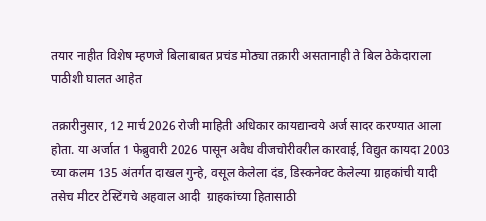तयार नाहीत विशेष म्हणजे बिलाबाबत प्रचंड मोठ्या तक्रारी असतानाही ते बिल ठेकेदाराला पाठीशी घालत आहेत

तक्रारीनुसार, 12 मार्च 2026 रोजी माहिती अधिकार कायद्यान्वये अर्ज सादर करण्यात आला होता. या अर्जात 1 फेब्रुवारी 2026 पासून अवैध वीजचोरीवरील कारवाई, विद्युत कायदा 2003 च्या कलम 135 अंतर्गत दाखल गुन्हे, वसूल केलेला दंड, डिस्कनेक्ट केलेल्या ग्राहकांची यादी तसेच मीटर टेस्टिंगचे अहवाल आदी  ग्राहकांच्या हितासाठी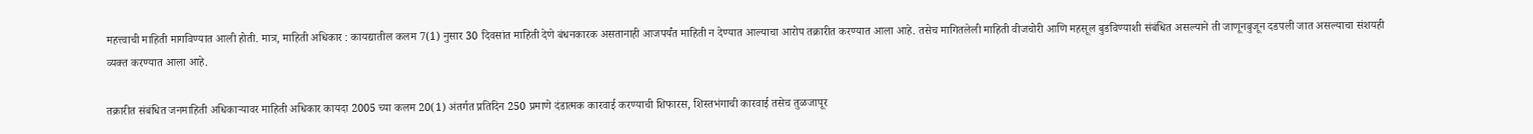महत्त्वाची माहिती मागविण्यात आली होती. मात्र, माहिती अधिकार : कायद्यातील कलम 7(1) नुसार 30 दिवसांत माहिती देणे बंधनकारक असतानाही आजपर्यंत माहिती न देण्यात आल्याचा आरोप तक्रारीत करण्यात आला आहे. तसेच मागितलेली माहिती वीजचोरी आणि महसूल बुडविण्याशी संबंधित असल्याने ती जाणूनबुजून दडपली जात असल्याचा संशयही व्यक्त करण्यात आला आहे.

तक्रारीत संबंधित जनमाहिती अधिकाऱ्यावर माहिती अधिकार कायदा 2005 च्या कलम 20(1) अंतर्गत प्रतिदिन 250 प्रमाणे दंडात्मक कारवाई करण्याची शिफारस, शिस्तभंगाची कारवाई तसेच तुळजापूर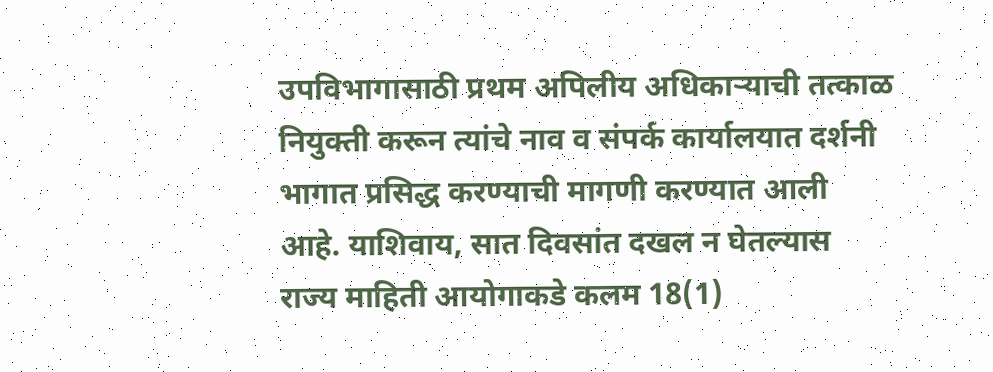उपविभागासाठी प्रथम अपिलीय अधिकाऱ्याची तत्काळ नियुक्ती करून त्यांचे नाव व संपर्क कार्यालयात दर्शनी भागात प्रसिद्ध करण्याची मागणी करण्यात आली आहे. याशिवाय, सात दिवसांत दखल न घेतल्यास राज्य माहिती आयोगाकडे कलम 18(1)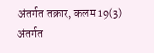अंतर्गत तक्रार, कलम 19(3) अंतर्गत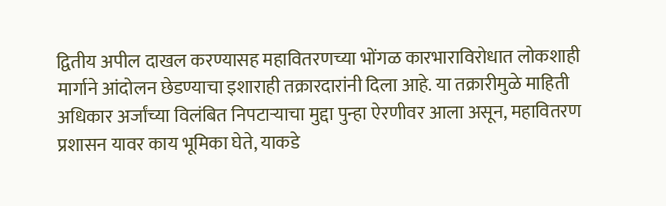द्वितीय अपील दाखल करण्यासह महावितरणच्या भोंगळ कारभाराविरोधात लोकशाही मार्गाने आंदोलन छेडण्याचा इशाराही तक्रारदारांनी दिला आहे. या तक्रारीमुळे माहिती अधिकार अर्जांच्या विलंबित निपटाऱ्याचा मुद्दा पुन्हा ऐरणीवर आला असून, महावितरण प्रशासन यावर काय भूमिका घेते, याकडे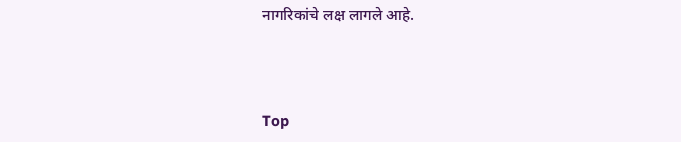नागरिकांचे लक्ष लागले आहे.



Top